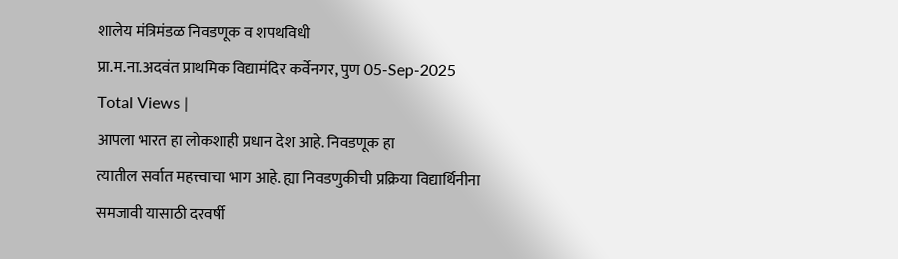शालेय मंत्रिमंडळ निवडणूक व शपथविधी
प्रा.म.ना.अदवंत प्राथमिक विद्यामंदिर कर्वेनगर, पुण 05-Sep-2025
Total Views |
आपला भारत हा लोकशाही प्रधान देश आहे. निवडणूक हा
त्यातील सर्वात महत्त्वाचा भाग आहे. ह्या निवडणुकीची प्रक्रिया विद्यार्थिनीना
समजावी यासाठी दरवर्षी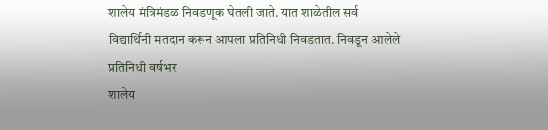शालेय मंत्रिमंडळ निवडणूक घेतली जाते. यात शाळेतील सर्व
विद्यार्थिनी मतदान करून आपला प्रतिनिधी निवडतात. निवडून आलेले प्रतिनिधी वर्षभर
शालेय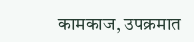कामकाज, उपक्रमात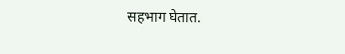सहभाग घेतात.